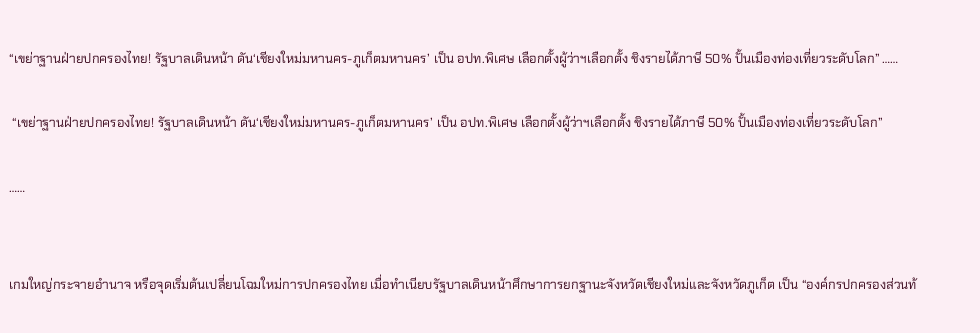“เขย่าฐานฝ่ายปกครองไทย! รัฐบาลเดินหน้า ดัน‘เชียงใหม่มหานคร-ภูเก็ตมหานคร’ เป็น อปท.พิเศษ เลือกตั้งผู้ว่าฯเลือกตั้ง ชิงรายได้ภาษี 50% ปั้นเมืองท่องเที่ยวระดับโลก” ……

 “เขย่าฐานฝ่ายปกครองไทย! รัฐบาลเดินหน้า ดัน‘เชียงใหม่มหานคร-ภูเก็ตมหานคร’ เป็น อปท.พิเศษ เลือกตั้งผู้ว่าฯเลือกตั้ง ชิงรายได้ภาษี 50% ปั้นเมืองท่องเที่ยวระดับโลก”

……


เกมใหญ่กระจายอำนาจ หรือจุดเริ่มต้นเปลี่ยนโฉมใหม่การปกครองไทย เมื่อทำเนียบรัฐบาลเดินหน้าศึกษาการยกฐานะจังหวัดเชียงใหม่และจังหวัดภูเก็ต เป็น “องค์กรปกครองส่วนท้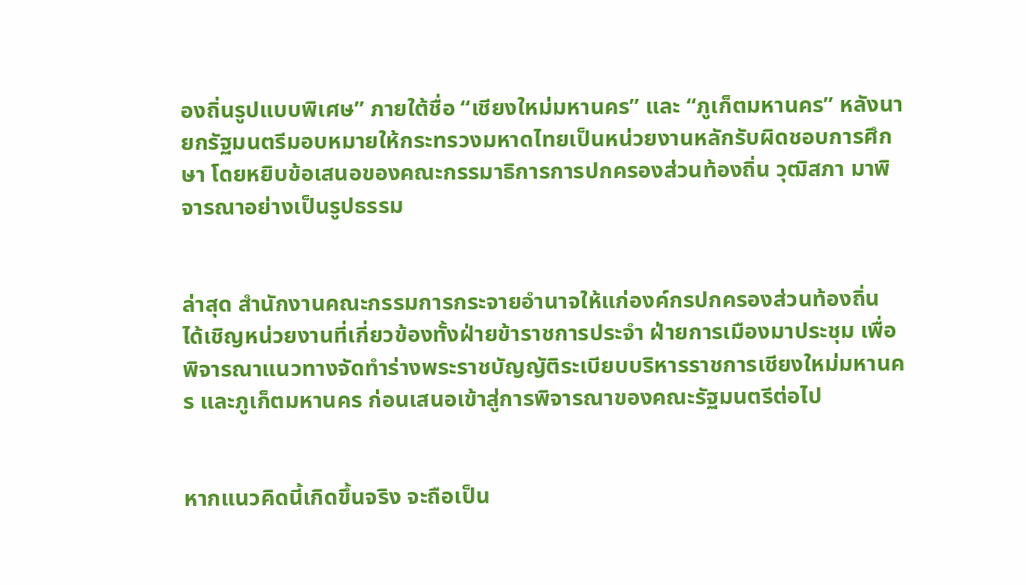องถิ่นรูปแบบพิเศษ” ภายใต้ชื่อ “เชียงใหม่มหานคร” และ “ภูเก็ตมหานคร” หลังนายกรัฐมนตรีมอบหมายให้กระทรวงมหาดไทยเป็นหน่วยงานหลักรับผิดชอบการศึกษา โดยหยิบข้อเสนอของคณะกรรมาธิการการปกครองส่วนท้องถิ่น วุฒิสภา มาพิจารณาอย่างเป็นรูปธรรม


ล่าสุด สำนักงานคณะกรรมการกระจายอำนาจให้แก่องค์กรปกครองส่วนท้องถิ่น ได้เชิญหน่วยงานที่เกี่ยวข้องทั้งฝ่ายข้าราชการประจำ ฝ่ายการเมืองมาประชุม เพื่อพิจารณาแนวทางจัดทำร่างพระราชบัญญัติระเบียบบริหารราชการเชียงใหม่มหานคร และภูเก็ตมหานคร ก่อนเสนอเข้าสู่การพิจารณาของคณะรัฐมนตรีต่อไป


หากแนวคิดนี้เกิดขึ้นจริง จะถือเป็น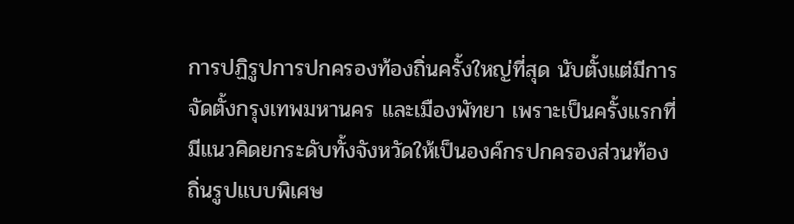การปฏิรูปการปกครองท้องถิ่นครั้งใหญ่ที่สุด นับตั้งแต่มีการจัดตั้งกรุงเทพมหานคร และเมืองพัทยา เพราะเป็นครั้งแรกที่มีแนวคิดยกระดับทั้งจังหวัดให้เป็นองค์กรปกครองส่วนท้องถิ่นรูปแบบพิเศษ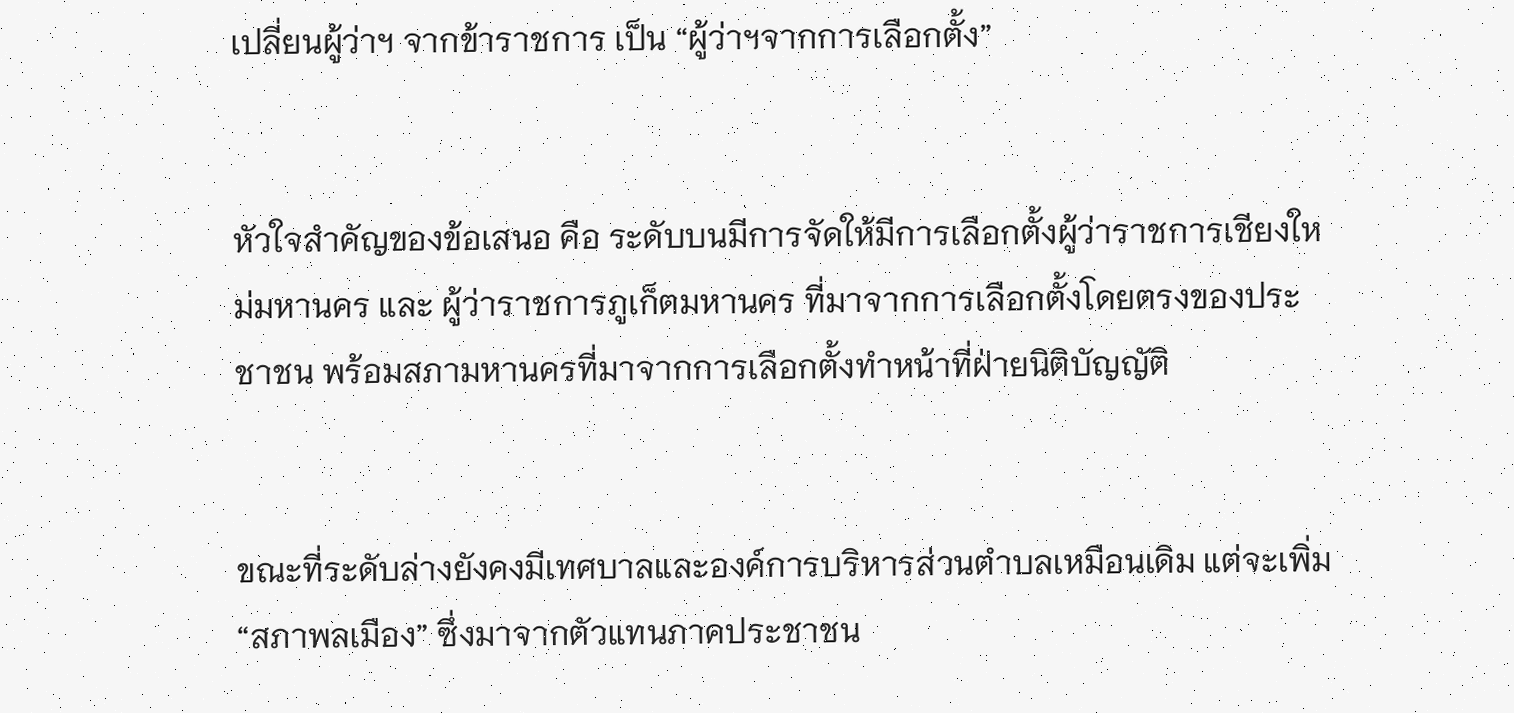เปลี่ยนผู้ว่าฯ จากข้าราชการ เป็น “ผู้ว่าฯจากการเลือกตั้ง”


หัวใจสำคัญของข้อเสนอ คือ ระดับบนมีการจัดให้มีการเลือกตั้งผู้ว่าราชการเชียงใหม่มหานคร และ ผู้ว่าราชการภูเก็ตมหานคร ที่มาจากการเลือกตั้งโดยตรงของประชาชน พร้อมสภามหานครที่มาจากการเลือกตั้งทำหน้าที่ฝ่ายนิติบัญญัติ


ขณะที่ระดับล่างยังคงมีเทศบาลและองค์การบริหารส่วนตำบลเหมือนเดิม แต่จะเพิ่ม “สภาพลเมือง” ซึ่งมาจากตัวแทนภาคประชาชน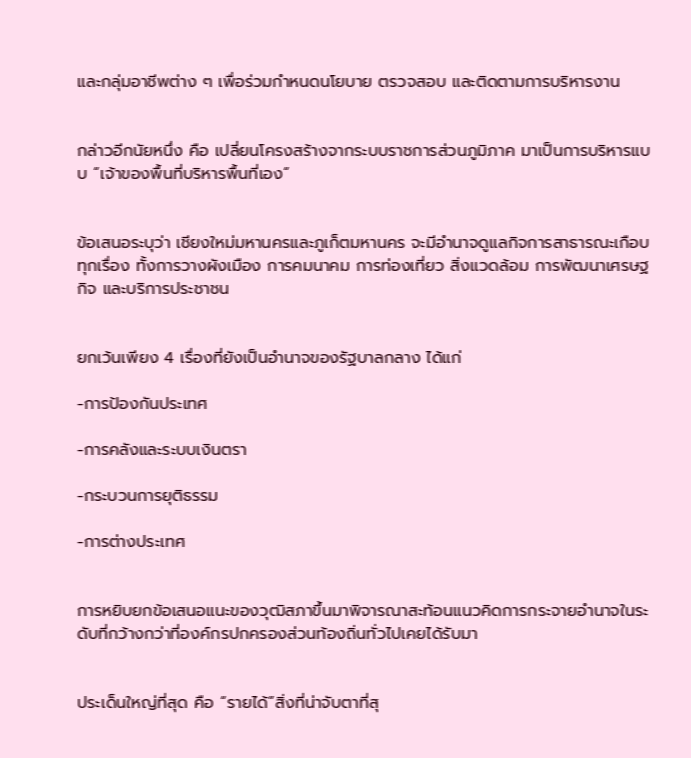และกลุ่มอาชีพต่าง ๆ เพื่อร่วมกำหนดนโยบาย ตรวจสอบ และติดตามการบริหารงาน


กล่าวอีกนัยหนึ่ง คือ เปลี่ยนโครงสร้างจากระบบราชการส่วนภูมิภาค มาเป็นการบริหารแบบ “เจ้าของพื้นที่บริหารพื้นที่เอง“


ข้อเสนอระบุว่า เชียงใหม่มหานครและภูเก็ตมหานคร จะมีอำนาจดูแลกิจการสาธารณะเกือบทุกเรื่อง ทั้งการวางผังเมือง การคมนาคม การท่องเที่ยว สิ่งแวดล้อม การพัฒนาเศรษฐกิจ และบริการประชาชน


ยกเว้นเพียง 4 เรื่องที่ยังเป็นอำนาจของรัฐบาลกลาง ได้แก่

-การป้องกันประเทศ

-การคลังและระบบเงินตรา

-กระบวนการยุติธรรม

-การต่างประเทศ


การหยิบยกข้อเสนอแนะของวุฒิสภาขึ้นมาพิจารณาสะท้อนแนวคิดการกระจายอำนาจในระดับที่กว้างกว่าที่องค์กรปกครองส่วนท้องถิ่นทั่วไปเคยได้รับมา


ประเด็นใหญ่ที่สุด คือ “รายได้”สิ่งที่น่าจับตาที่สุ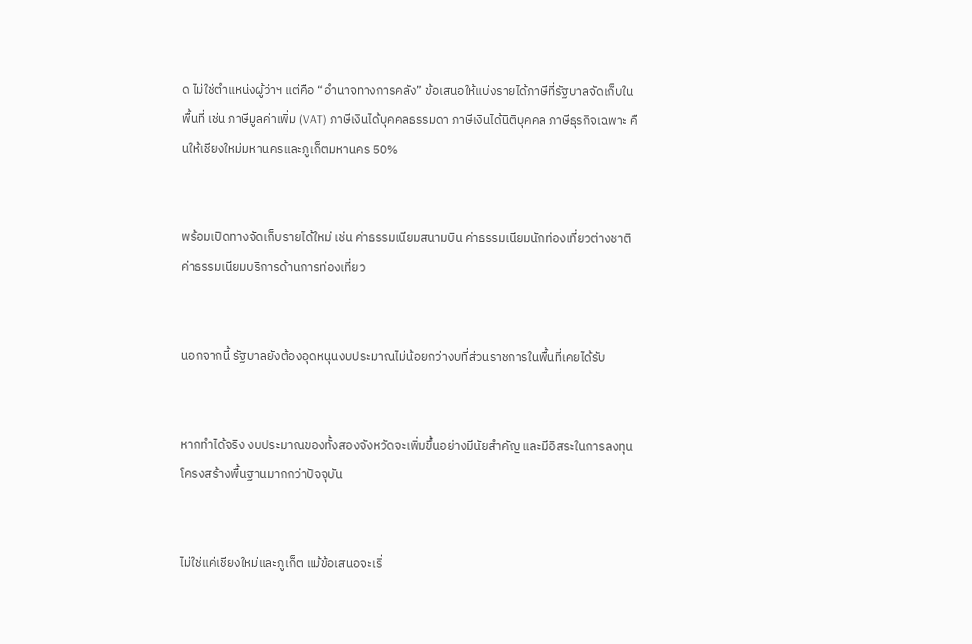ด ไม่ใช่ตำแหน่งผู้ว่าฯ แต่คือ “อำนาจทางการคลัง” ข้อเสนอให้แบ่งรายได้ภาษีที่รัฐบาลจัดเก็บในพื้นที่ เช่น ภาษีมูลค่าเพิ่ม (VAT) ภาษีเงินได้บุคคลธรรมดา ภาษีเงินได้นิติบุคคล ภาษีธุรกิจเฉพาะ คืนให้เชียงใหม่มหานครและภูเก็ตมหานคร 50%


พร้อมเปิดทางจัดเก็บรายได้ใหม่ เช่น ค่าธรรมเนียมสนามบิน ค่าธรรมเนียมนักท่องเที่ยวต่างชาติ ค่าธรรมเนียมบริการด้านการท่องเที่ยว


นอกจากนี้ รัฐบาลยังต้องอุดหนุนงบประมาณไม่น้อยกว่างบที่ส่วนราชการในพื้นที่เคยได้รับ


หากทำได้จริง งบประมาณของทั้งสองจังหวัดจะเพิ่มขึ้นอย่างมีนัยสำคัญ และมีอิสระในการลงทุนโครงสร้างพื้นฐานมากกว่าปัจจุบัน


ไม่ใช่แค่เชียงใหม่และภูเก็ต แม้ข้อเสนอจะเริ่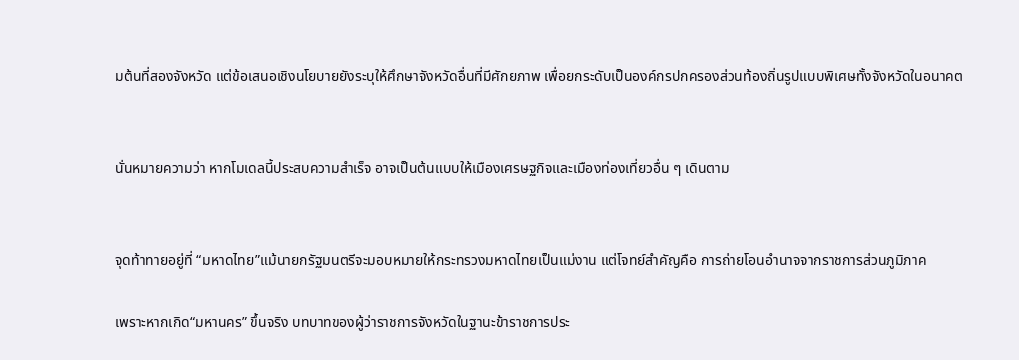มต้นที่สองจังหวัด แต่ข้อเสนอเชิงนโยบายยังระบุให้ศึกษาจังหวัดอื่นที่มีศักยภาพ เพื่อยกระดับเป็นองค์กรปกครองส่วนท้องถิ่นรูปแบบพิเศษทั้งจังหวัดในอนาคต


นั่นหมายความว่า หากโมเดลนี้ประสบความสำเร็จ อาจเป็นต้นแบบให้เมืองเศรษฐกิจและเมืองท่องเที่ยวอื่น ๆ เดินตาม


จุดท้าทายอยู่ที่ “มหาดไทย”แม้นายกรัฐมนตรีจะมอบหมายให้กระทรวงมหาดไทยเป็นแม่งาน แต่โจทย์สำคัญคือ การถ่ายโอนอำนาจจากราชการส่วนภูมิภาค

เพราะหากเกิด“มหานคร” ขึ้นจริง บทบาทของผู้ว่าราชการจังหวัดในฐานะข้าราชการประ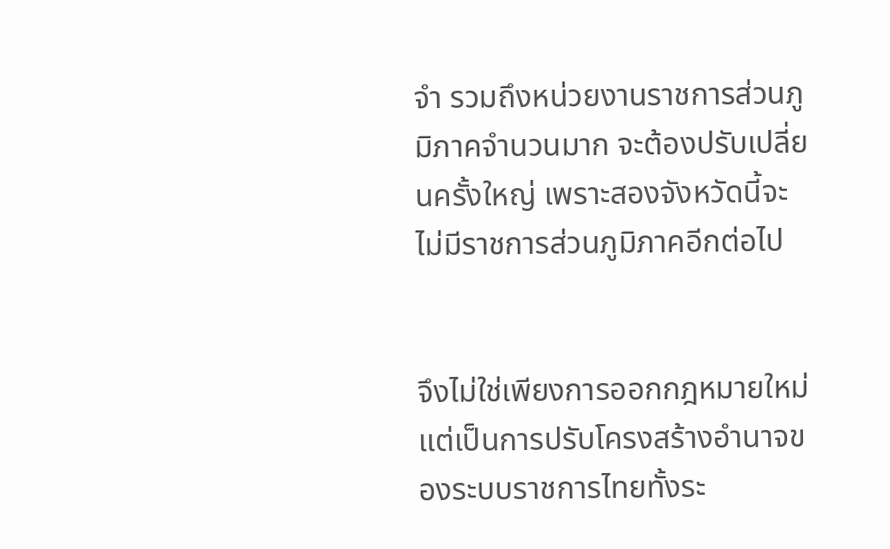จำ รวมถึงหน่วยงานราชการส่วนภูมิภาคจำนวนมาก จะต้องปรับเปลี่ยนครั้งใหญ่ เพราะสองจังหวัดนี้จะไม่มีราชการส่วนภูมิภาคอีกต่อไป


จึงไม่ใช่เพียงการออกกฎหมายใหม่ แต่เป็นการปรับโครงสร้างอำนาจของระบบราชการไทยทั้งระ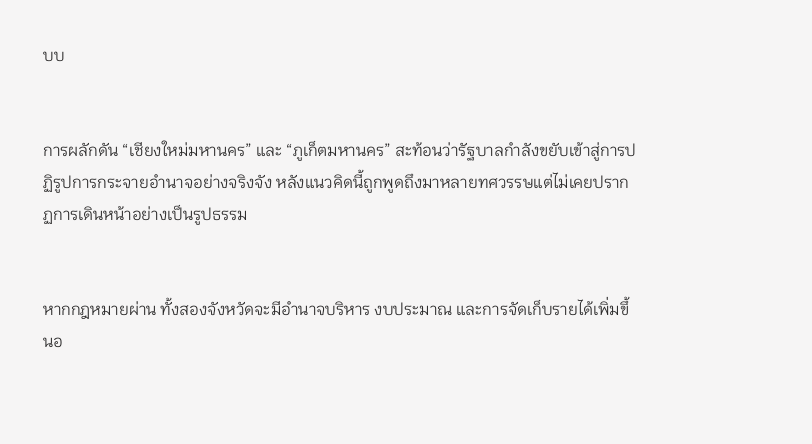บบ


การผลักดัน “เชียงใหม่มหานคร” และ “ภูเก็ตมหานคร” สะท้อนว่ารัฐบาลกำลังขยับเข้าสู่การปฏิรูปการกระจายอำนาจอย่างจริงจัง หลังแนวคิดนี้ถูกพูดถึงมาหลายทศวรรษแต่ไม่เคยปรากฏการเดินหน้าอย่างเป็นรูปธรรม


หากกฎหมายผ่าน ทั้งสองจังหวัดจะมีอำนาจบริหาร งบประมาณ และการจัดเก็บรายได้เพิ่มขึ้นอ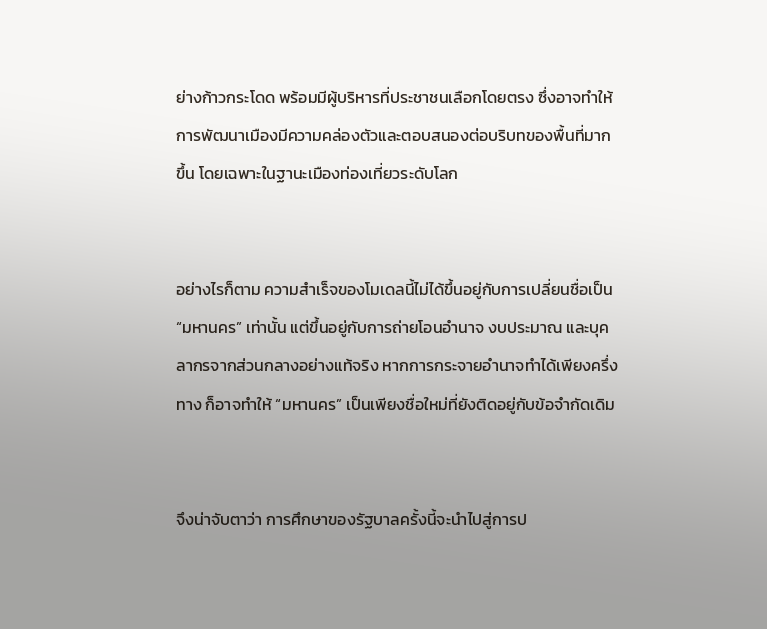ย่างก้าวกระโดด พร้อมมีผู้บริหารที่ประชาชนเลือกโดยตรง ซึ่งอาจทำให้การพัฒนาเมืองมีความคล่องตัวและตอบสนองต่อบริบทของพื้นที่มากขึ้น โดยเฉพาะในฐานะเมืองท่องเที่ยวระดับโลก


อย่างไรก็ตาม ความสำเร็จของโมเดลนี้ไม่ได้ขึ้นอยู่กับการเปลี่ยนชื่อเป็น “มหานคร” เท่านั้น แต่ขึ้นอยู่กับการถ่ายโอนอำนาจ งบประมาณ และบุคลากรจากส่วนกลางอย่างแท้จริง หากการกระจายอำนาจทำได้เพียงครึ่งทาง ก็อาจทำให้ “มหานคร” เป็นเพียงชื่อใหม่ที่ยังติดอยู่กับข้อจำกัดเดิม


จึงน่าจับตาว่า การศึกษาของรัฐบาลครั้งนี้จะนำไปสู่การป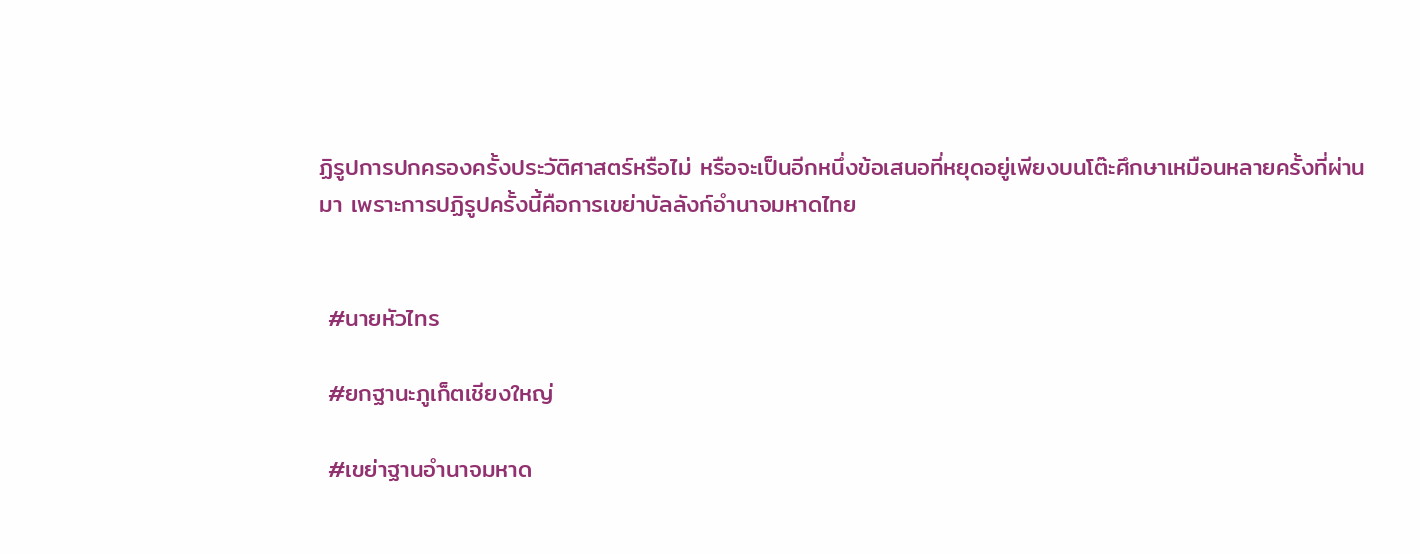ฏิรูปการปกครองครั้งประวัติศาสตร์หรือไม่ หรือจะเป็นอีกหนึ่งข้อเสนอที่หยุดอยู่เพียงบนโต๊ะศึกษาเหมือนหลายครั้งที่ผ่านมา เพราะการปฏิรูปครั้งนี้คือการเขย่าบัลลังก์อำนาจมหาดไทย


 #นายหัวไทร

 #ยกฐานะภูเก็ตเชียงใหญ่

 #เขย่าฐานอำนาจมหาด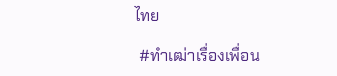ไทย

 #ทำเฒ่าเรื่องเพื่อน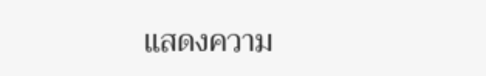แสดงความ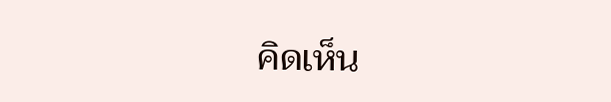คิดเห็น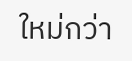ใหม่กว่า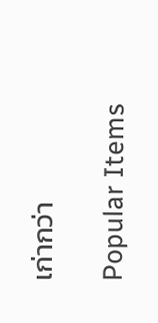เก่ากว่า

Popular Items